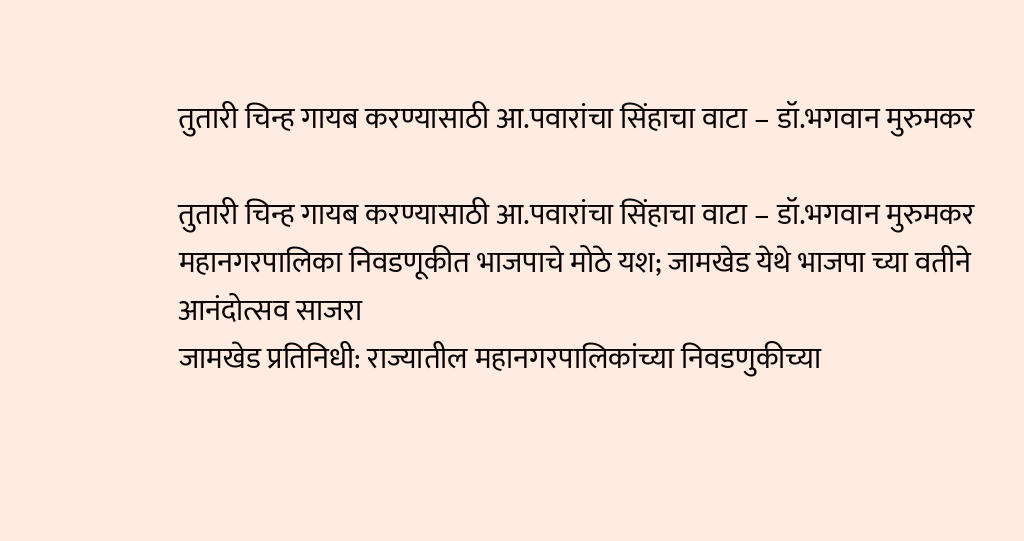तुतारी चिन्ह गायब करण्यासाठी आ.पवारांचा सिंहाचा वाटा – डॉ.भगवान मुरुमकर

तुतारी चिन्ह गायब करण्यासाठी आ.पवारांचा सिंहाचा वाटा – डॉ.भगवान मुरुमकर
महानगरपालिका निवडणूकीत भाजपाचे मोठे यश; जामखेड येथे भाजपा च्या वतीने आनंदोत्सव साजरा
जामखेड प्रतिनिधी: राज्यातील महानगरपालिकांच्या निवडणुकीच्या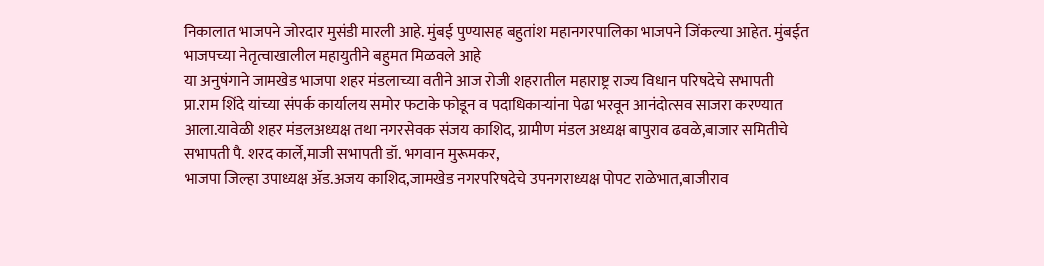निकालात भाजपने जोरदार मुसंडी मारली आहे. मुंबई पुण्यासह बहुतांश महानगरपालिका भाजपने जिंकल्या आहेत. मुंबईत भाजपच्या नेतृत्वाखालील महायुतीने बहुमत मिळवले आहे
या अनुषंगाने जामखेड भाजपा शहर मंडलाच्या वतीने आज रोजी शहरातील महाराष्ट्र राज्य विधान परिषदेचे सभापती प्रा.राम शिंदे यांच्या संपर्क कार्यालय समोर फटाके फोडून व पदाधिकाऱ्यांना पेढा भरवून आनंदोत्सव साजरा करण्यात आला.यावेळी शहर मंडलअध्यक्ष तथा नगरसेवक संजय काशिद, ग्रामीण मंडल अध्यक्ष बापुराव ढवळे,बाजार समितीचे सभापती पै. शरद कार्ले,माजी सभापती डॉ. भगवान मुरूमकर,
भाजपा जिल्हा उपाध्यक्ष ॲड.अजय काशिद,जामखेड नगरपरिषदेचे उपनगराध्यक्ष पोपट राळेभात,बाजीराव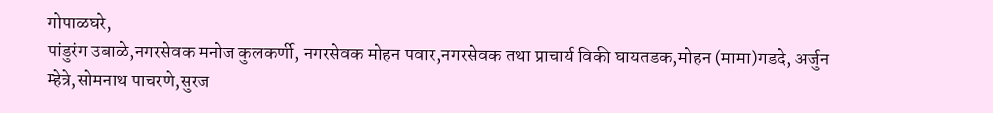गोपाळघरे,
पांडुरंग उबाळे,नगरसेवक मनोज कुलकर्णी, नगरसेवक मोहन पवार,नगरसेवक तथा प्राचार्य विकी घायतडक,मोहन (मामा)गडदे, अर्जुन म्हेत्रे,सोमनाथ पाचरणे,सुरज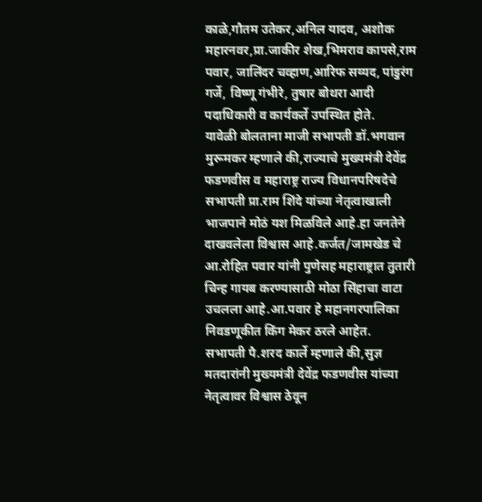काळे,गौतम उतेकर,अनिल यादव, अशोक महारनवर,प्रा.जाकीर शेख,भिमराव कापसे,राम पवार, जालिंदर चव्हाण,आरिफ सय्यद, पांडुरंग गर्जे, विष्णू गंभीरे, तुषार बोथरा आदी पदाधिकारी व कार्यकर्ते उपस्थित होते.
यावेळी बोलताना माजी सभापती डॉ.भगवान मुरूमकर म्हणाले की,राज्याचे मुख्यमंत्री देवेंद्र फडणवीस व महाराष्ट्र राज्य विधानपरिषदेचे सभापती प्रा.राम शिंदे यांच्या नेतृत्वाखाली भाजपाने मोठं यश मिळविले आहे.हा जनतेने दाखवलेला विश्वास आहे.कर्जत/जामखेड चे आ.रोहित पवार यांनी पुणेसह महाराष्ट्रात तुतारी चिन्ह गायब करण्यासाठी मोठा सिंहाचा वाटा उचलला आहे.आ.पवार हे महानगरपालिका निवडणूकीत किंग मेकर ठरले आहेत.
सभापती पै.शरद कार्ले म्हणाले की,सुज्ञ मतदारांनी मुख्यमंत्री देवेंद्र फडणवीस यांच्या नेतृत्वावर विश्वास ठेवून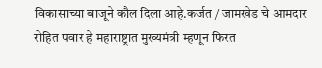विकासाच्या बाजूने कौल दिला आहे.कर्जत / जामखेड चे आमदार रोहित पवार हे महाराष्ट्रात मुख्यमंत्री म्हणून फिरत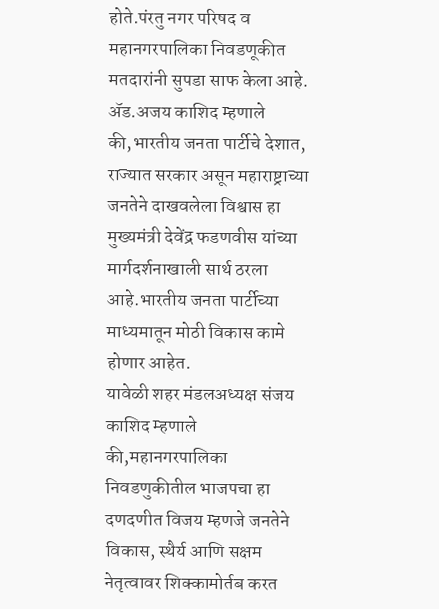होते.पंरतु नगर परिषद व महानगरपालिका निवडणूकीत मतदारांनी सुपडा साफ केला आहे.
ॲड.अजय काशिद म्हणाले की,भारतीय जनता पार्टीचे देशात, राज्यात सरकार असून महाराष्ट्राच्या जनतेने दाखवलेला विश्वास हा मुख्यमंत्री देवेंद्र फडणवीस यांच्या मार्गदर्शनाखाली सार्थ ठरला आहे.भारतीय जनता पार्टीच्या माध्यमातून मोठी विकास कामे होणार आहेत.
यावेळी शहर मंडलअध्यक्ष संजय काशिद म्हणाले की,महानगरपालिका निवडणुकीतील भाजपचा हा दणदणीत विजय म्हणजे जनतेने विकास, स्थैर्य आणि सक्षम नेतृत्वावर शिक्कामोर्तब करत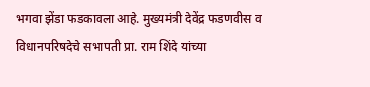भगवा झेंडा फडकावला आहे. मुख्यमंत्री देवेंद्र फडणवीस व विधानपरिषदेचे सभापती प्रा. राम शिंदे यांच्या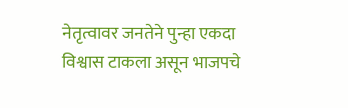नेतृत्वावर जनतेने पुन्हा एकदा विश्वास टाकला असून भाजपचे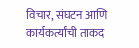विचार, संघटन आणि कार्यकर्त्यांची ताकद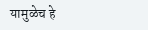यामुळेच हे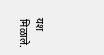यश मिळाले.